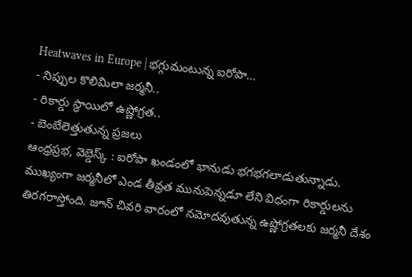Heatwaves in Europe | భగ్గుమంటున్న ఐరోపా…
- నిప్పుల కొలిమిలా జర్మనీ..
- రికార్డు స్థాయిలో ఉష్ణోగ్రత..
- బెంబేలెత్తుతున్న ప్రజలు
ఆంధ్రప్రభ, వెబ్డెస్క్ : ఐరోపా ఖండంలో భానుడు భగభగలాడుతున్నాడు. ముఖ్యంగా జర్మనీలో ఎండ తీవ్రత మునుపెన్నడూ లేని విధంగా రికార్డులను తిరగరాస్తోంది. జూన్ చివరి వారంలో నమోదవుతున్న ఉష్ణోగ్రతలకు జర్మనీ దేశం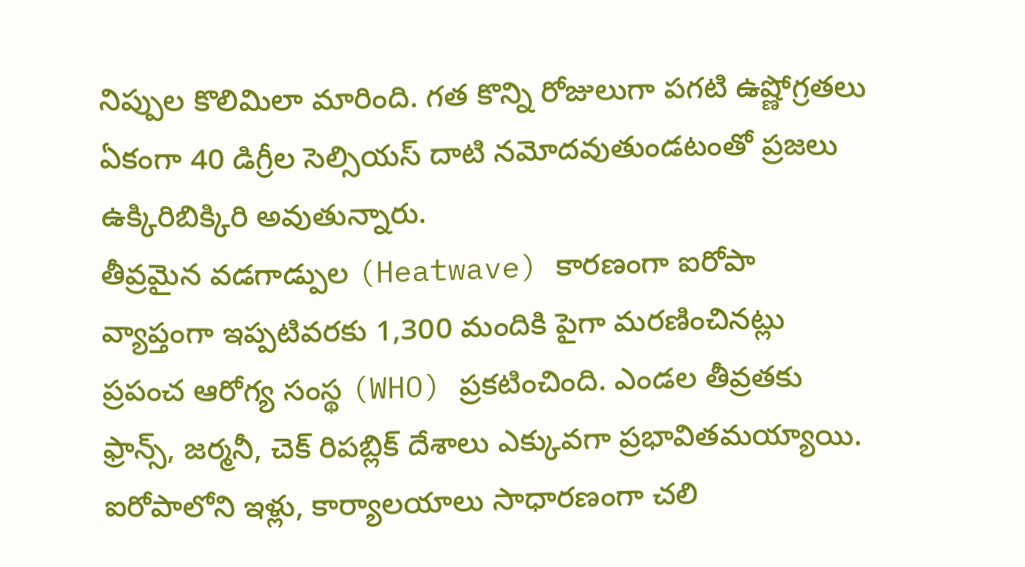నిప్పుల కొలిమిలా మారింది. గత కొన్ని రోజులుగా పగటి ఉష్ణోగ్రతలు ఏకంగా 40 డిగ్రీల సెల్సియస్ దాటి నమోదవుతుండటంతో ప్రజలు ఉక్కిరిబిక్కిరి అవుతున్నారు.
తీవ్రమైన వడగాడ్పుల (Heatwave) కారణంగా ఐరోపా వ్యాప్తంగా ఇప్పటివరకు 1,300 మందికి పైగా మరణించినట్లు ప్రపంచ ఆరోగ్య సంస్థ (WHO) ప్రకటించింది. ఎండల తీవ్రతకు ఫ్రాన్స్, జర్మనీ, చెక్ రిపబ్లిక్ దేశాలు ఎక్కువగా ప్రభావితమయ్యాయి. ఐరోపాలోని ఇళ్లు, కార్యాలయాలు సాధారణంగా చలి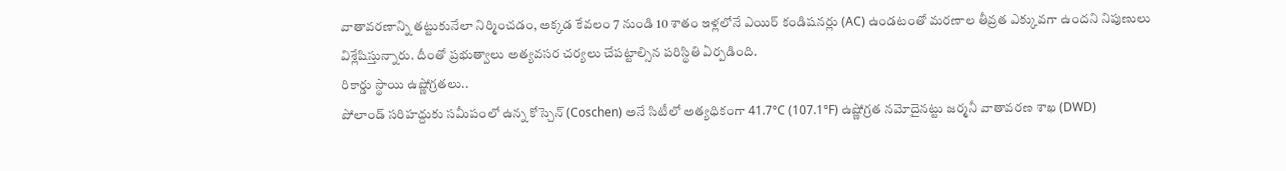వాతావరణాన్ని తట్టుకునేలా నిర్మించడం, అక్కడ కేవలం 7 నుండి 10 శాతం ఇళ్లలోనే ఎయిర్ కండిషనర్లు (AC) ఉండటంతో మరణాల తీవ్రత ఎక్కువగా ఉందని నిపుణులు విశ్లేషిస్తున్నారు. దీంతో ప్రభుత్వాలు అత్యవసర చర్యలు చేపట్టాల్సిన పరిస్థితి ఏర్పడింది.
రికార్డు స్థాయి ఉష్ణోగ్రతలు..
పోలాండ్ సరిహద్దుకు సమీపంలో ఉన్న కోస్చెన్ (Coschen) అనే సిటీలో అత్యధికంగా 41.7°C (107.1°F) ఉష్ణోగ్రత నమోదైనట్టు జర్మనీ వాతావరణ శాఖ (DWD)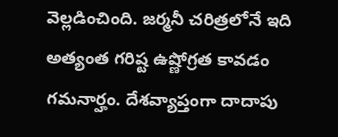వెల్లడించింది. జర్మనీ చరిత్రలోనే ఇది అత్యంత గరిష్ట ఉష్ణోగ్రత కావడం గమనార్హం. దేశవ్యాప్తంగా దాదాపు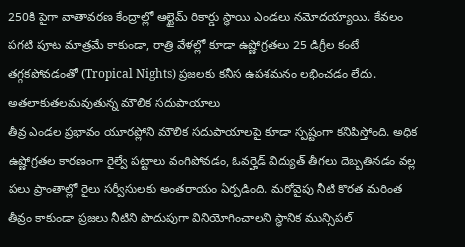250కి పైగా వాతావరణ కేంద్రాల్లో ఆల్టైమ్ రికార్డు స్థాయి ఎండలు నమోదయ్యాయి. కేవలం పగటి పూట మాత్రమే కాకుండా, రాత్రి వేళల్లో కూడా ఉష్ణోగ్రతలు 25 డిగ్రీల కంటే తగ్గకపోవడంతో (Tropical Nights) ప్రజలకు కనీస ఉపశమనం లభించడం లేదు.
అతలాకుతలమవుతున్న మౌలిక సదుపాయాలు
తీవ్ర ఎండల ప్రభావం యూరప్లోని మౌలిక సదుపాయాలపై కూడా స్పష్టంగా కనిపిస్తోంది. అధిక ఉష్ణోగ్రతల కారణంగా రైల్వే పట్టాలు వంగిపోవడం, ఓవర్హెడ్ విద్యుత్ తీగలు దెబ్బతినడం వల్ల పలు ప్రాంతాల్లో రైలు సర్వీసులకు అంతరాయం ఏర్పడింది. మరోవైపు నీటి కొరత మరింత తీవ్రం కాకుండా ప్రజలు నీటిని పొదుపుగా వినియోగించాలని స్థానిక మున్సిపల్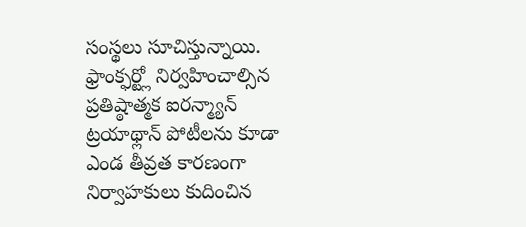సంస్థలు సూచిస్తున్నాయి. ఫ్రాంక్ఫర్ట్లో నిర్వహించాల్సిన ప్రతిష్ఠాత్మక ఐరన్మ్యాన్ ట్రయాథ్లాన్ పోటీలను కూడా ఎండ తీవ్రత కారణంగా నిర్వాహకులు కుదించిన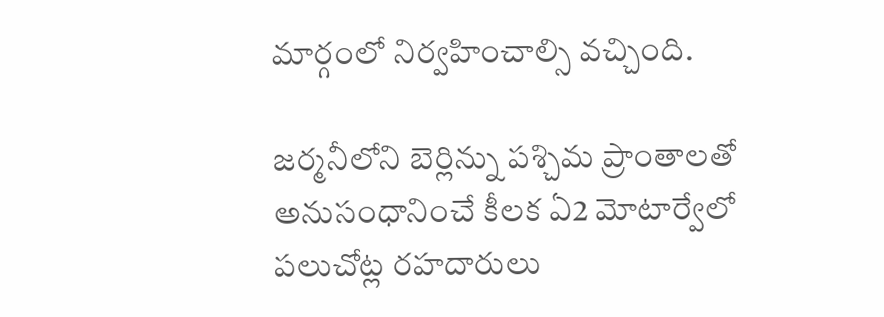మార్గంలో నిర్వహించాల్సి వచ్చింది.

జర్మనీలోని బెర్లిన్ను పశ్చిమ ప్రాంతాలతో అనుసంధానించే కీలక ఏ2 మోటార్వేలో పలుచోట్ల రహదారులు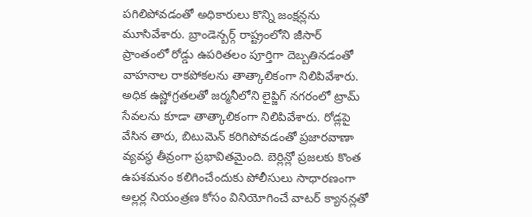పగిలిపోవడంతో అధికారులు కొన్ని జంక్షన్లను మూసివేశారు. బ్రాండెన్బర్గ్ రాష్ట్రంలోని జీసార్ ప్రాంతంలో రోడ్డు ఉపరితలం పూర్తిగా దెబ్బతినడంతో వాహనాల రాకపోకలను తాత్కాలికంగా నిలిపివేశారు.
అధిక ఉష్ణోగ్రతలతో జర్మనీలోని లైప్జిగ్ నగరంలో ట్రామ్ సేవలను కూడా తాత్కాలికంగా నిలిపివేశారు. రోడ్లపై వేసిన తారు, బిటుమెన్ కరిగిపోవడంతో ప్రజారవాణా వ్యవస్థ తీవ్రంగా ప్రభావితమైంది. బెర్లిన్లో ప్రజలకు కొంత ఉపశమనం కలిగించేందుకు పోలీసులు సాధారణంగా అల్లర్ల నియంత్రణ కోసం వినియోగించే వాటర్ క్యానన్లతో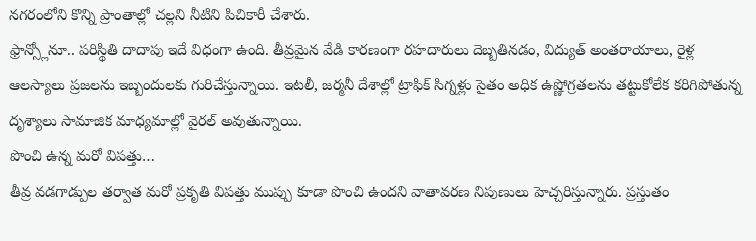నగరంలోని కొన్ని ప్రాంతాల్లో చల్లని నీటిని పిచికారీ చేశారు.
ఫ్రాన్స్లోనూ.. పరిస్థితి దాదాపు ఇదే విధంగా ఉంది. తీవ్రమైన వేడి కారణంగా రహదారులు దెబ్బతినడం, విద్యుత్ అంతరాయాలు, రైళ్ల ఆలస్యాలు ప్రజలను ఇబ్బందులకు గురిచేస్తున్నాయి. ఇటలీ, జర్మనీ దేశాల్లో ట్రాఫిక్ సిగ్నళ్లు సైతం అధిక ఉష్ణోగ్రతలను తట్టుకోలేక కరిగిపోతున్న దృశ్యాలు సామాజిక మాధ్యమాల్లో వైరల్ అవుతున్నాయి.
పొంచి ఉన్న మరో విపత్తు…
తీవ్ర వడగాడ్పుల తర్వాత మరో ప్రకృతి విపత్తు ముప్పు కూడా పొంచి ఉందని వాతావరణ నిపుణులు హెచ్చరిస్తున్నారు. ప్రస్తుతం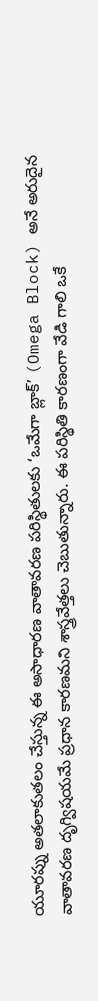యూరప్ను అతలాకుతలం చేస్తున్న ఈ అసాధారణ వాతావరణ పరిస్థితులకు ‘ఒమేగా బ్లాక్’ (Omega Block) అనే అరుదైన వాతావరణ దృగ్విషయమే ప్రధాన కారణమని శాస్త్రవేత్తలు చెబుతున్నారు. ఈ పరిస్థితి కారణంగా వేడి గాలి ఒకే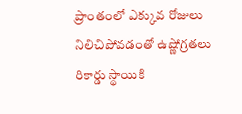ప్రాంతంలో ఎక్కువ రోజులు నిలిచిపోవడంతో ఉష్ణోగ్రతలు రికార్డు స్థాయికి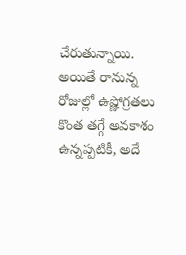చేరుతున్నాయి.
అయితే రానున్న రోజుల్లో ఉష్ణోగ్రతలు కొంత తగ్గే అవకాశం ఉన్నప్పటికీ, అదే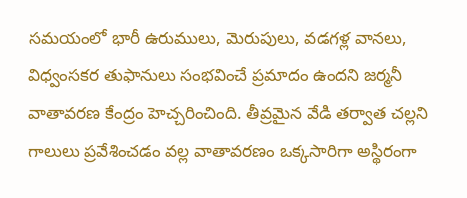సమయంలో భారీ ఉరుములు, మెరుపులు, వడగళ్ల వానలు, విధ్వంసకర తుఫానులు సంభవించే ప్రమాదం ఉందని జర్మనీ వాతావరణ కేంద్రం హెచ్చరించింది. తీవ్రమైన వేడి తర్వాత చల్లని గాలులు ప్రవేశించడం వల్ల వాతావరణం ఒక్కసారిగా అస్థిరంగా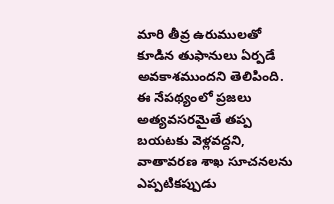మారి తీవ్ర ఉరుములతో కూడిన తుఫానులు ఏర్పడే అవకాశముందని తెలిపింది.
ఈ నేపథ్యంలో ప్రజలు అత్యవసరమైతే తప్ప బయటకు వెళ్లవద్దని, వాతావరణ శాఖ సూచనలను ఎప్పటికప్పుడు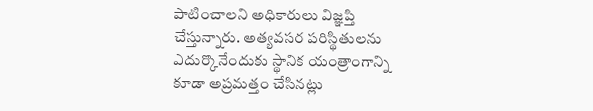పాటించాలని అధికారులు విజ్ఞప్తి చేస్తున్నారు. అత్యవసర పరిస్థితులను ఎదుర్కొనేందుకు స్థానిక యంత్రాంగాన్ని కూడా అప్రమత్తం చేసినట్లు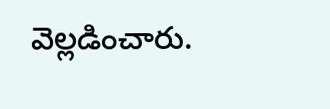వెల్లడించారు.